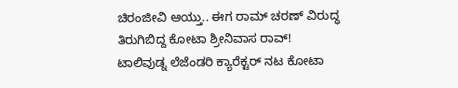ಚಿರಂಜೀವಿ ಆಯ್ತು.. ಈಗ ರಾಮ್ ಚರಣ್ ವಿರುದ್ಧ ತಿರುಗಿಬಿದ್ದ ಕೋಟಾ ಶ್ರೀನಿವಾಸ ರಾವ್!
ಟಾಲಿವುಡ್ನ ಲೆಜೆಂಡರಿ ಕ್ಯಾರೆಕ್ಟರ್ ನಟ ಕೋಟಾ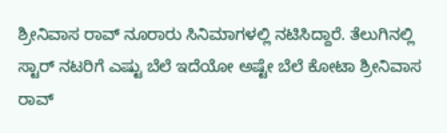ಶ್ರೀನಿವಾಸ ರಾವ್ ನೂರಾರು ಸಿನಿಮಾಗಳಲ್ಲಿ ನಟಿಸಿದ್ದಾರೆ. ತೆಲುಗಿನಲ್ಲಿ ಸ್ಟಾರ್ ನಟರಿಗೆ ಎಷ್ಟು ಬೆಲೆ ಇದೆಯೋ ಅಷ್ಟೇ ಬೆಲೆ ಕೋಟಾ ಶ್ರೀನಿವಾಸ ರಾವ್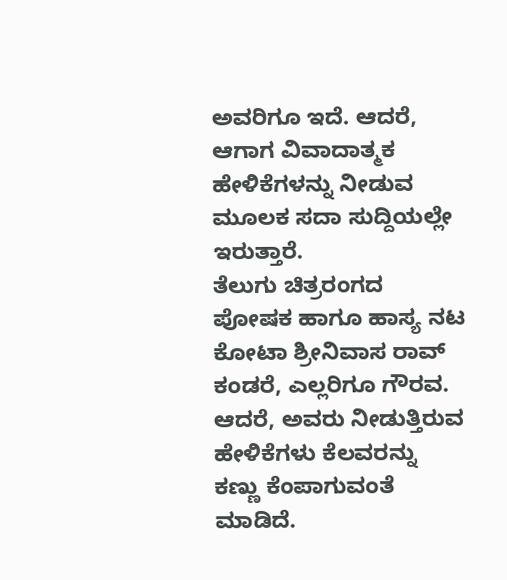ಅವರಿಗೂ ಇದೆ. ಆದರೆ, ಆಗಾಗ ವಿವಾದಾತ್ಮಕ ಹೇಳಿಕೆಗಳನ್ನು ನೀಡುವ ಮೂಲಕ ಸದಾ ಸುದ್ದಿಯಲ್ಲೇ ಇರುತ್ತಾರೆ.
ತೆಲುಗು ಚಿತ್ರರಂಗದ ಪೋಷಕ ಹಾಗೂ ಹಾಸ್ಯ ನಟ ಕೋಟಾ ಶ್ರೀನಿವಾಸ ರಾವ್ ಕಂಡರೆ, ಎಲ್ಲರಿಗೂ ಗೌರವ. ಆದರೆ, ಅವರು ನೀಡುತ್ತಿರುವ ಹೇಳಿಕೆಗಳು ಕೆಲವರನ್ನು ಕಣ್ಣು ಕೆಂಪಾಗುವಂತೆ ಮಾಡಿದೆ.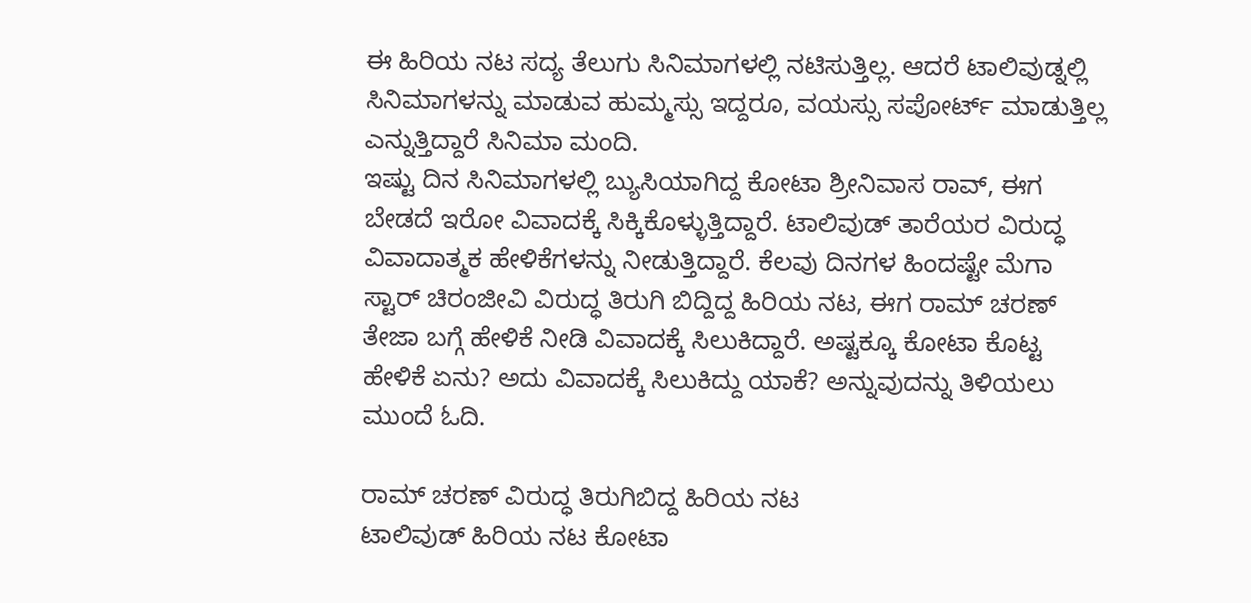ಈ ಹಿರಿಯ ನಟ ಸದ್ಯ ತೆಲುಗು ಸಿನಿಮಾಗಳಲ್ಲಿ ನಟಿಸುತ್ತಿಲ್ಲ. ಆದರೆ ಟಾಲಿವುಡ್ನಲ್ಲಿ ಸಿನಿಮಾಗಳನ್ನು ಮಾಡುವ ಹುಮ್ಮಸ್ಸು ಇದ್ದರೂ, ವಯಸ್ಸು ಸಪೋರ್ಟ್ ಮಾಡುತ್ತಿಲ್ಲ ಎನ್ನುತ್ತಿದ್ದಾರೆ ಸಿನಿಮಾ ಮಂದಿ.
ಇಷ್ಟು ದಿನ ಸಿನಿಮಾಗಳಲ್ಲಿ ಬ್ಯುಸಿಯಾಗಿದ್ದ ಕೋಟಾ ಶ್ರೀನಿವಾಸ ರಾವ್, ಈಗ ಬೇಡದೆ ಇರೋ ವಿವಾದಕ್ಕೆ ಸಿಕ್ಕಿಕೊಳ್ಳುತ್ತಿದ್ದಾರೆ. ಟಾಲಿವುಡ್ ತಾರೆಯರ ವಿರುದ್ಧ ವಿವಾದಾತ್ಮಕ ಹೇಳಿಕೆಗಳನ್ನು ನೀಡುತ್ತಿದ್ದಾರೆ. ಕೆಲವು ದಿನಗಳ ಹಿಂದಷ್ಟೇ ಮೆಗಾ ಸ್ಟಾರ್ ಚಿರಂಜೀವಿ ವಿರುದ್ಧ ತಿರುಗಿ ಬಿದ್ದಿದ್ದ ಹಿರಿಯ ನಟ, ಈಗ ರಾಮ್ ಚರಣ್ ತೇಜಾ ಬಗ್ಗೆ ಹೇಳಿಕೆ ನೀಡಿ ವಿವಾದಕ್ಕೆ ಸಿಲುಕಿದ್ದಾರೆ. ಅಷ್ಟಕ್ಕೂ ಕೋಟಾ ಕೊಟ್ಟ ಹೇಳಿಕೆ ಏನು? ಅದು ವಿವಾದಕ್ಕೆ ಸಿಲುಕಿದ್ದು ಯಾಕೆ? ಅನ್ನುವುದನ್ನು ತಿಳಿಯಲು ಮುಂದೆ ಓದಿ.

ರಾಮ್ ಚರಣ್ ವಿರುದ್ಧ ತಿರುಗಿಬಿದ್ದ ಹಿರಿಯ ನಟ
ಟಾಲಿವುಡ್ ಹಿರಿಯ ನಟ ಕೋಟಾ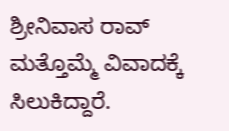ಶ್ರೀನಿವಾಸ ರಾವ್ ಮತ್ತೊಮ್ಮೆ ವಿವಾದಕ್ಕೆ ಸಿಲುಕಿದ್ದಾರೆ.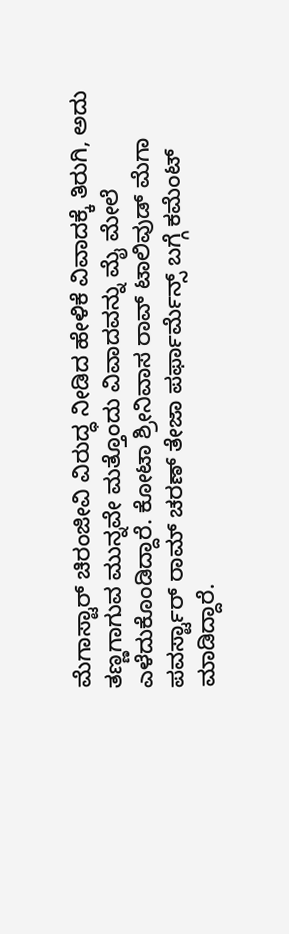ಮೆಗಾಸ್ಟಾರ್ ಚಿರಂಜೀವಿ ವಿರುದ್ಧ ನೀಡಿದ ಹೇಳಿಕೆ ವಿವಾದಕ್ಕೆ ತಿರುಗಿ, ಅದು ತಣ್ಣಗಾಗುವ ಮುನ್ನವೇ ಮತ್ತೊಂದು ವಿವಾದವನ್ನು ಮೈ ಮೇಲೆ ಎಳೆದುಕೊಂಡಿದ್ದಾರೆ. ಕೋಟಾ ಶ್ರೀನಿವಾಸ ರಾವ್ ಟಾಲಿವುಡ್ ಮೆಗಾ ಪವರ್ಸ್ಟಾರ್ ರಾಮ್ ಚರಣ್ ತೇಜಾ ಪರ್ಫಾರ್ಮೆನ್ಸ್ ಬಗ್ಗೆ ಕಮೆಂಟ್ ಮಾಡಿದ್ದಾರೆ.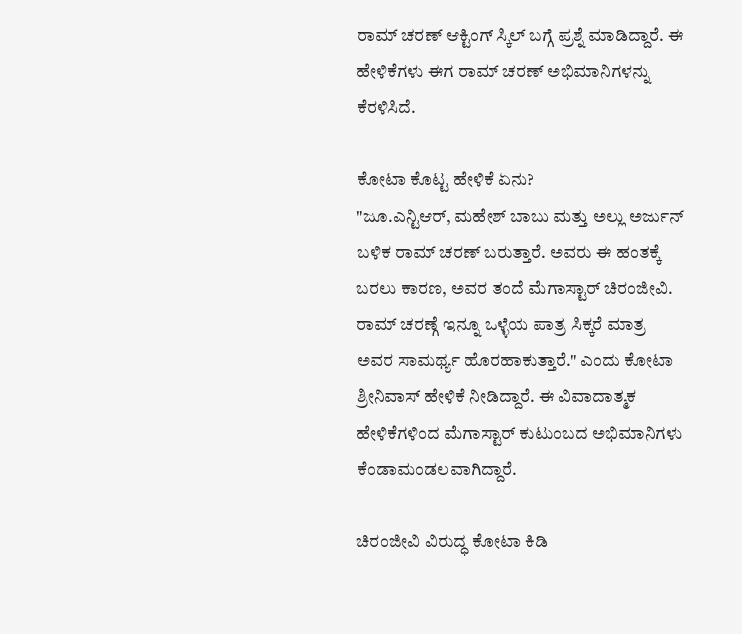ರಾಮ್ ಚರಣ್ ಆಕ್ಟಿಂಗ್ ಸ್ಕಿಲ್ ಬಗ್ಗೆ ಪ್ರಶ್ನೆ ಮಾಡಿದ್ದಾರೆ. ಈ ಹೇಳಿಕೆಗಳು ಈಗ ರಾಮ್ ಚರಣ್ ಅಭಿಮಾನಿಗಳನ್ನು ಕೆರಳಿಸಿದೆ.

ಕೋಟಾ ಕೊಟ್ಟ ಹೇಳಿಕೆ ಏನು?
"ಜೂ.ಎನ್ಟಿಆರ್, ಮಹೇಶ್ ಬಾಬು ಮತ್ತು ಅಲ್ಲು ಅರ್ಜುನ್ ಬಳಿಕ ರಾಮ್ ಚರಣ್ ಬರುತ್ತಾರೆ. ಅವರು ಈ ಹಂತಕ್ಕೆ ಬರಲು ಕಾರಣ, ಅವರ ತಂದೆ ಮೆಗಾಸ್ಟಾರ್ ಚಿರಂಜೀವಿ. ರಾಮ್ ಚರಣ್ಗೆ ಇನ್ನೂ ಒಳ್ಳೆಯ ಪಾತ್ರ ಸಿಕ್ಕರೆ ಮಾತ್ರ ಅವರ ಸಾಮರ್ಥ್ಯ ಹೊರಹಾಕುತ್ತಾರೆ." ಎಂದು ಕೋಟಾ ಶ್ರೀನಿವಾಸ್ ಹೇಳಿಕೆ ನೀಡಿದ್ದಾರೆ. ಈ ವಿವಾದಾತ್ಮಕ ಹೇಳಿಕೆಗಳಿಂದ ಮೆಗಾಸ್ಟಾರ್ ಕುಟುಂಬದ ಅಭಿಮಾನಿಗಳು ಕೆಂಡಾಮಂಡಲವಾಗಿದ್ದಾರೆ.

ಚಿರಂಜೀವಿ ವಿರುದ್ಧ ಕೋಟಾ ಕಿಡಿ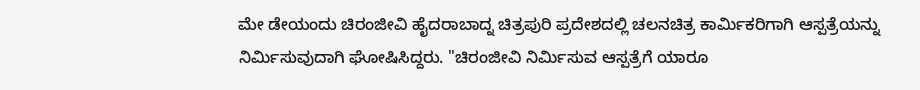ಮೇ ಡೇಯಂದು ಚಿರಂಜೀವಿ ಹೈದರಾಬಾದ್ನ ಚಿತ್ರಪುರಿ ಪ್ರದೇಶದಲ್ಲಿ ಚಲನಚಿತ್ರ ಕಾರ್ಮಿಕರಿಗಾಗಿ ಆಸ್ಪತ್ರೆಯನ್ನು ನಿರ್ಮಿಸುವುದಾಗಿ ಘೋಷಿಸಿದ್ದರು. "ಚಿರಂಜೀವಿ ನಿರ್ಮಿಸುವ ಆಸ್ಪತ್ರೆಗೆ ಯಾರೂ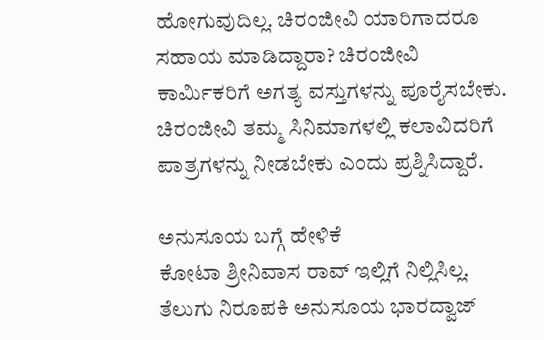ಹೋಗುವುದಿಲ್ಲ. ಚಿರಂಜೀವಿ ಯಾರಿಗಾದರೂ ಸಹಾಯ ಮಾಡಿದ್ದಾರಾ? ಚಿರಂಜೀವಿ ಕಾರ್ಮಿಕರಿಗೆ ಅಗತ್ಯ ವಸ್ತುಗಳನ್ನು ಪೂರೈಸಬೇಕು. ಚಿರಂಜೀವಿ ತಮ್ಮ ಸಿನಿಮಾಗಳಲ್ಲಿ ಕಲಾವಿದರಿಗೆ ಪಾತ್ರಗಳನ್ನು ನೀಡಬೇಕು ಎಂದು ಪ್ರಶ್ನಿಸಿದ್ದಾರೆ.

ಅನುಸೂಯ ಬಗ್ಗೆ ಹೇಳಿಕೆ
ಕೋಟಾ ಶ್ರೀನಿವಾಸ ರಾವ್ ಇಲ್ಲಿಗೆ ನಿಲ್ಲಿಸಿಲ್ಲ. ತೆಲುಗು ನಿರೂಪಕಿ ಅನುಸೂಯ ಭಾರದ್ವಾಜ್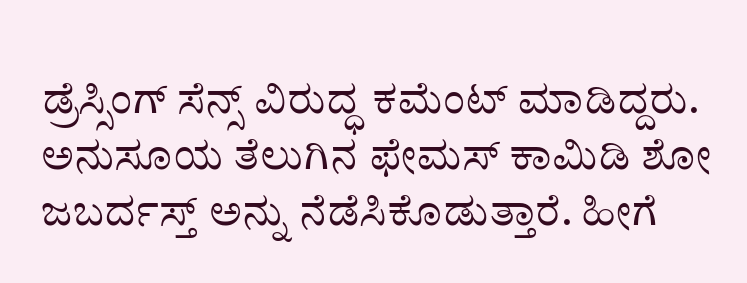ಡ್ರೆಸ್ಸಿಂಗ್ ಸೆನ್ಸ್ ವಿರುದ್ಧ ಕಮೆಂಟ್ ಮಾಡಿದ್ದರು. ಅನುಸೂಯ ತೆಲುಗಿನ ಫೇಮಸ್ ಕಾಮಿಡಿ ಶೋ ಜಬರ್ದಸ್ತ್ ಅನ್ನು ನೆಡೆಸಿಕೊಡುತ್ತಾರೆ. ಹೀಗೆ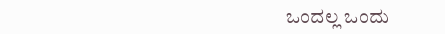ಒಂದಲ್ಲ ಒಂದು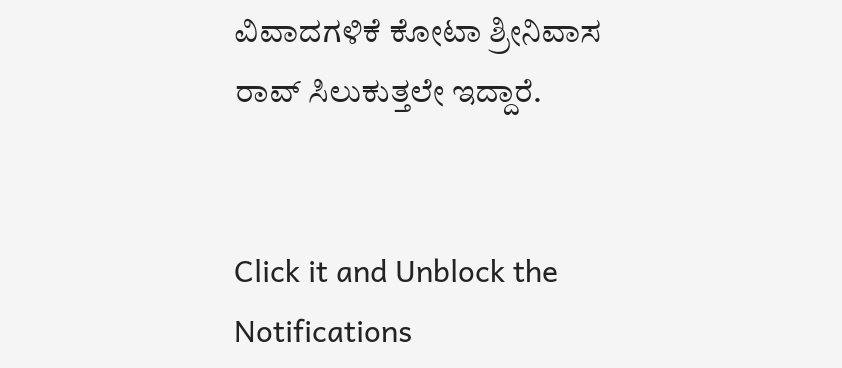ವಿವಾದಗಳಿಕೆ ಕೋಟಾ ಶ್ರೀನಿವಾಸ ರಾವ್ ಸಿಲುಕುತ್ತಲೇ ಇದ್ದಾರೆ.


Click it and Unblock the Notifications